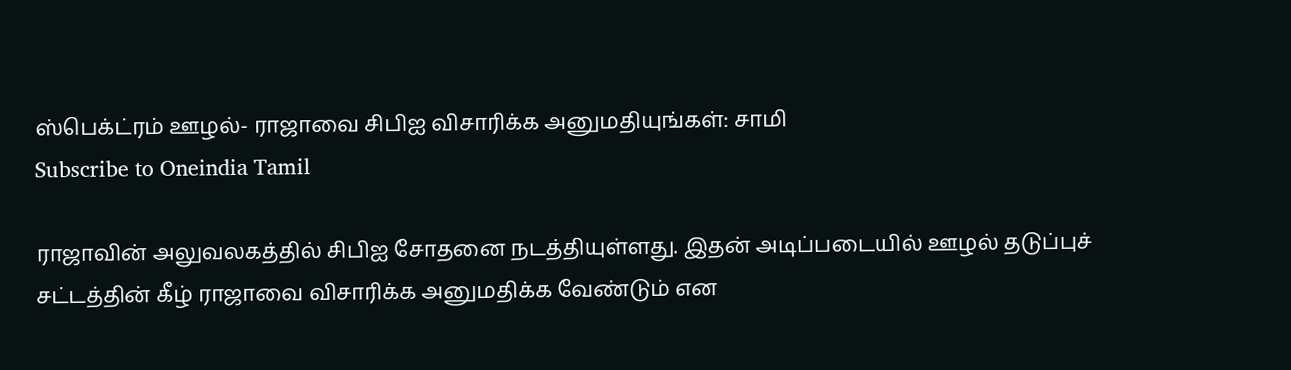ஸ்பெக்ட்ரம் ஊழல்- ராஜாவை சிபிஐ விசாரிக்க அனுமதியுங்கள்: சாமி
Subscribe to Oneindia Tamil

ராஜாவின் அலுவலகத்தில் சிபிஐ சோதனை நடத்தியுள்ளது. இதன் அடிப்படையில் ஊழல் தடுப்புச் சட்டத்தின் கீழ் ராஜாவை விசாரிக்க அனுமதிக்க வேண்டும் என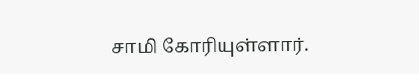சாமி கோரியுள்ளார்.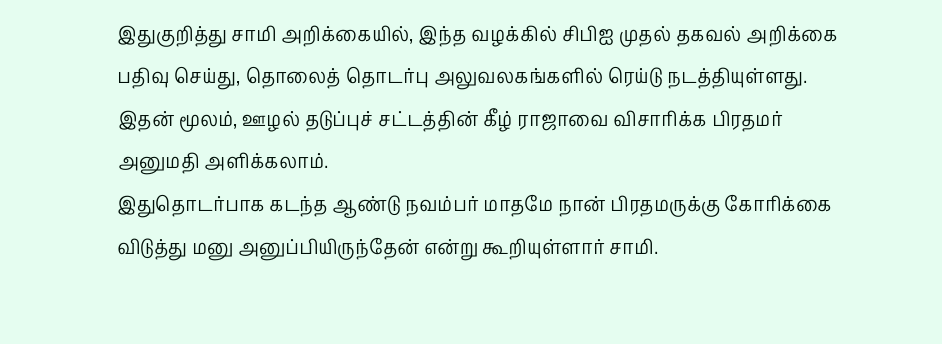இதுகுறித்து சாமி அறிக்கையில், இந்த வழக்கில் சிபிஐ முதல் தகவல் அறிக்கை பதிவு செய்து, தொலைத் தொடர்பு அலுவலகங்களில் ரெய்டு நடத்தியுள்ளது. இதன் மூலம், ஊழல் தடுப்புச் சட்டத்தின் கீழ் ராஜாவை விசாரிக்க பிரதமர் அனுமதி அளிக்கலாம்.
இதுதொடர்பாக கடந்த ஆண்டு நவம்பர் மாதமே நான் பிரதமருக்கு கோரிக்கை விடுத்து மனு அனுப்பியிருந்தேன் என்று கூறியுள்ளார் சாமி.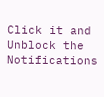Click it and Unblock the Notifications